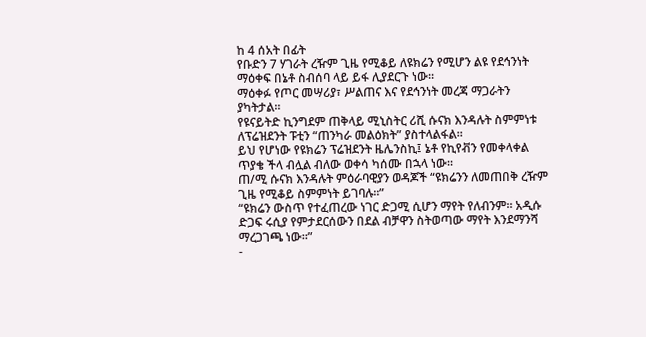ከ 4 ሰአት በፊት
የቡድን 7 ሃገራት ረዥም ጊዜ የሚቆይ ለዩክሬን የሚሆን ልዩ የደኅንነት ማዕቀፍ በኔቶ ስብሰባ ላይ ይፋ ሊያደርጉ ነው።
ማዕቀፉ የጦር መሣሪያ፣ ሥልጠና እና የደኅንነት መረጃ ማጋራትን ያካትታል።
የዩናይትድ ኪንግደም ጠቅላይ ሚኒስትር ሪሺ ሱናክ እንዳሉት ስምምነቱ ለፕሬዝደንት ፑቲን “ጠንካራ መልዕክት” ያስተላልፋል።
ይህ የሆነው የዩክሬን ፕሬዝደንት ዜሌንስኪ፤ ኔቶ የኪየቭን የመቀላቀል ጥያቄ ችላ ብሏል ብለው ወቀሳ ካሰሙ በኋላ ነው።
ጠ/ሚ ሱናክ እንዳሉት ምዕራባዊያን ወዳጆች “ዩክሬንን ለመጠበቅ ረዥም ጊዜ የሚቆይ ስምምነት ይገባሉ።”
“ዩክሬን ውስጥ የተፈጠረው ነገር ድጋሚ ሲሆን ማየት የለብንም። አዲሱ ድጋፍ ሩሲያ የምታደርሰውን በደል ብቻዋን ስትወጣው ማየት እንደማንሻ ማረጋገጫ ነው።”
-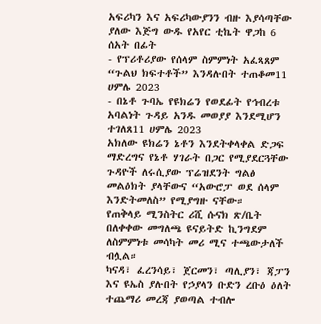አፍሪካን እና አፍሪካውያንን ብዙ እያሳጣቸው ያለው እጅግ ውዱ የአየር ቲኬት ዋጋከ 6 ሰአት በፊት
- የፕሪቶሪያው የሰላም ስምምነት አፈጻጸም “ጉልህ ክፍተቶች” እንዳሉበት ተጠቆመ11 ሀምሌ 2023
- በኔቶ ጉባኤ የዩክሬን የወደፊት የኅብረቱ አባልነት ጉዳይ አንዱ መወያያ እንደሚሆን ተገለጸ11 ሀምሌ 2023
አክለው ዩክሬን ኔቶን እንደትቀላቀል ድጋፍ ማድረግና የኔቶ ሃገራት በጋር የሚያደርጓቸው ጉዳዮች ለሩሲያው ፕሬዝደንት ግልፅ መልዕክት ያላቸውና “አውሮፓ ወደ ሰላም እንድትመለስ” የሚያግዙ ናቸው።
የጠቅላይ ሚንስትር ሪሺ ሱናክ ጽ/ቤት በለቀቀው መግለጫ ዩናይትድ ኪንግደም ለስምምነቱ መሳካት መሪ ሚና ተጫውታለች ብሏል።
ካናዳ፣ ፈረንሳይ፣ ጀርመን፣ ጣሊያን፣ ጃፓን እና ዩኤስ ያሉበት የኃያላን ቡድን ረቡዕ ዕለት ተጨማሪ መረጃ ያወጣል ተብሎ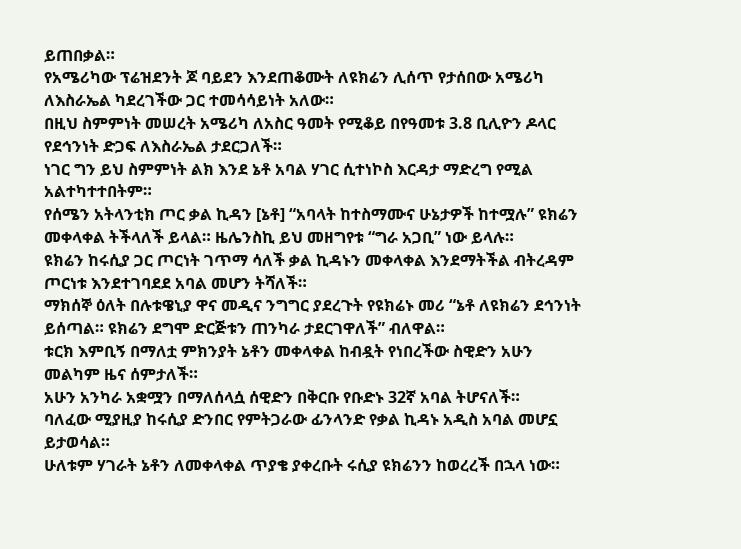ይጠበቃል።
የአሜሪካው ፕሬዝደንት ጆ ባይደን እንደጠቆሙት ለዩክሬን ሊሰጥ የታሰበው አሜሪካ ለእስራኤል ካደረገችው ጋር ተመሳሳይነት አለው።
በዚህ ስምምነት መሠረት አሜሪካ ለአስር ዓመት የሚቆይ በየዓመቱ 3.8 ቢሊዮን ዶላር የደኅንነት ድጋፍ ለእስራኤል ታደርጋለች።
ነገር ግን ይህ ስምምነት ልክ እንደ ኔቶ አባል ሃገር ሲተነኮስ እርዳታ ማድረግ የሚል አልተካተተበትም።
የሰሜን አትላንቲክ ጦር ቃል ኪዳን [ኔቶ] “አባላት ከተስማሙና ሁኔታዎች ከተሟሉ” ዩክሬን መቀላቀል ትችላለች ይላል። ዜሌንስኪ ይህ መዘግየቱ “ግራ አጋቢ” ነው ይላሉ።
ዩክሬን ከሩሲያ ጋር ጦርነት ገጥማ ሳለች ቃል ኪዳኑን መቀላቀል እንደማትችል ብትረዳም ጦርነቱ እንደተገባደደ አባል መሆን ትሻለች።
ማክሰኞ ዕለት በሉቱዌኒያ ዋና መዲና ንግግር ያደረጉት የዩክሬኑ መሪ “ኔቶ ለዩክሬን ደኅንነት ይሰጣል። ዩክሬን ደግሞ ድርጅቱን ጠንካራ ታደርገዋለች” ብለዋል።
ቱርክ እምቢኝ በማለቷ ምክንያት ኔቶን መቀላቀል ከብዷት የነበረችው ስዊድን አሁን መልካም ዜና ሰምታለች።
አሁን አንካራ አቋሟን በማለሰላሷ ሰዊድን በቅርቡ የቡድኑ 32ኛ አባል ትሆናለች።
ባለፈው ሚያዚያ ከሩሲያ ድንበር የምትጋራው ፊንላንድ የቃል ኪዳኑ አዲስ አባል መሆኗ ይታወሳል።
ሁለቱም ሃገራት ኔቶን ለመቀላቀል ጥያቄ ያቀረቡት ሩሲያ ዩክሬንን ከወረረች በኋላ ነው።